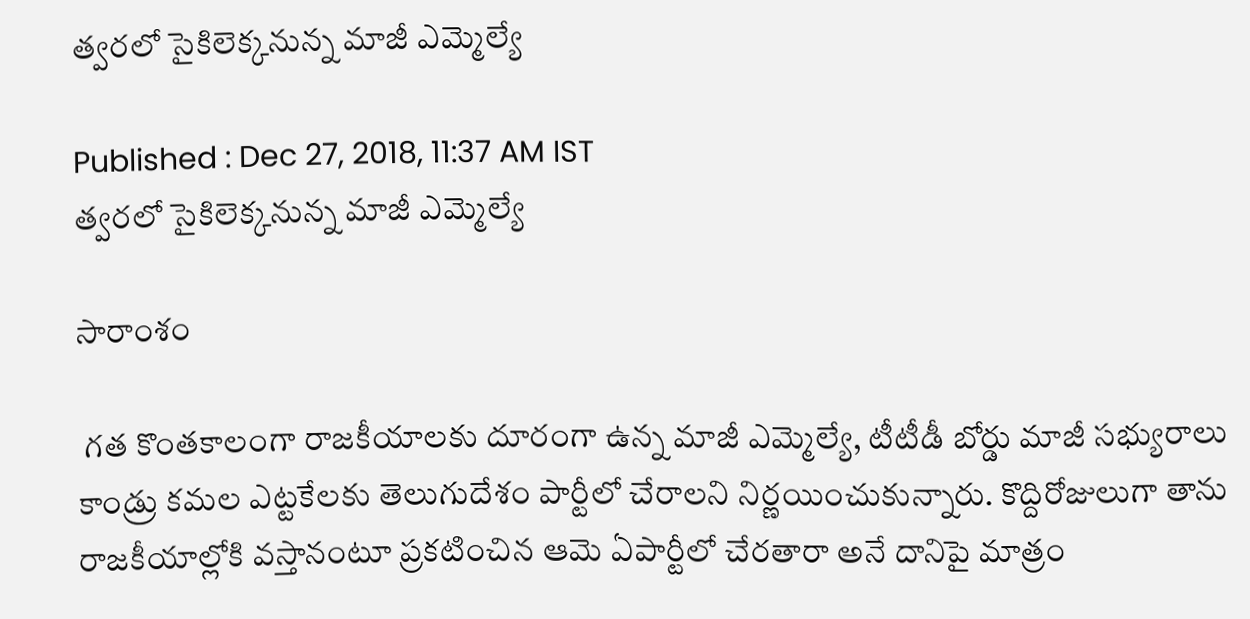త్వరలో సైకిలెక్కనున్న మాజీ ఎమ్మెల్యే

Published : Dec 27, 2018, 11:37 AM IST
త్వరలో సైకిలెక్కనున్న మాజీ ఎమ్మెల్యే

సారాంశం

 గత కొంతకాలంగా రాజకీయాలకు దూరంగా ఉన్న మాజీ ఎమ్మెల్యే, టీటీడీ బోర్డు మాజీ సభ్యురాలు కాండ్రు కమల ఎట్టకేలకు తెలుగుదేశం పార్టీలో చేరాలని నిర్ణయించుకున్నారు. కొద్దిరోజులుగా తాను రాజకీయాల్లోకి వస్తానంటూ ప్రకటించిన ఆమె ఏపార్టీలో చేరతారా అనే దానిపై మాత్రం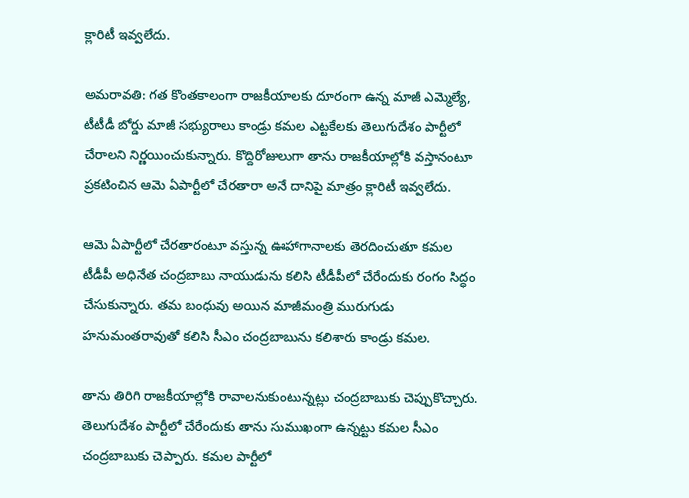క్లారిటీ ఇవ్వలేదు.

అమరావతి: గత కొంతకాలంగా రాజకీయాలకు దూరంగా ఉన్న మాజీ ఎమ్మెల్యే, టీటీడీ బోర్డు మాజీ సభ్యురాలు కాండ్రు కమల ఎట్టకేలకు తెలుగుదేశం పార్టీలో చేరాలని నిర్ణయించుకున్నారు. కొద్దిరోజులుగా తాను రాజకీయాల్లోకి వస్తానంటూ ప్రకటించిన ఆమె ఏపార్టీలో చేరతారా అనే దానిపై మాత్రం క్లారిటీ ఇవ్వలేదు.

ఆమె ఏపార్టీలో చేరతారంటూ వస్తున్న ఊహాగానాలకు తెరదించుతూ కమల టీడీపీ అధినేత చంద్రబాబు నాయుడును కలిసి టీడీపీలో చేరేందుకు రంగం సిద్ధం చేసుకున్నారు. తమ బంధువు అయిన మాజీమంత్రి మురుగుడు హనుమంతరావుతో కలిసి సీఎం చంద్రబాబును కలిశారు కాండ్రు కమల.

తాను తిరిగి రాజకీయాల్లోకి రావాలనుకుంటున్నట్లు చంద్రబాబుకు చెప్పుకొచ్చారు. తెలుగుదేశం పార్టీలో చేరేందుకు తాను సుముఖంగా ఉన్నట్టు కమల సీఎం చంద్రబాబుకు చెప్పారు. కమల పార్టీలో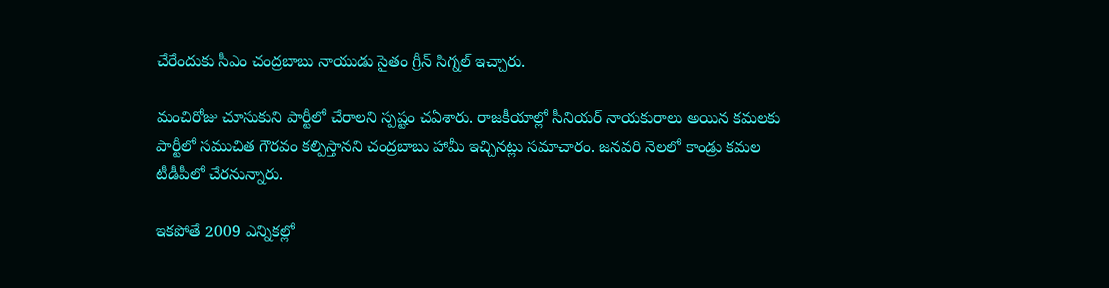చేరేందుకు సీఎం చంద్రబాబు నాయుడు సైతం గ్రీన్ సిగ్నల్ ఇచ్చారు.

మంచిరోజు చూసుకుని పార్టీలో చేరాలని స్పష్టం చఏశారు. రాజకీయాల్లో సీనియర్‌ నాయకురాలు అయిన కమలకు పార్టీలో సముచిత గౌరవం కల్పిస్తానని చంద్రబాబు హామీ ఇచ్చినట్లు సమాచారం. జనవరి నెలలో కాండ్రు కమల టీడీపీలో చేరనున్నారు.

ఇకపోతే 2009 ఎన్నికల్లో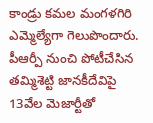కాండ్రు కమల మంగళగిరి ఎమ్మెల్యేగా గెలుపొందారు.  పీఆర్పీ నుంచి పోటీచేసిన తమ్మిశెట్టి జానకీదేవిపై 13వేల మెజార్టీతో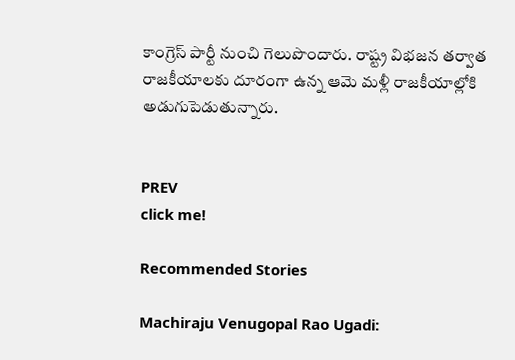కాంగ్రెస్ పార్టీ నుంచి గెలుపొందారు. రాష్ట్ర విభజన తర్వాత రాజకీయాలకు దూరంగా ఉన్న ఆమె మళ్లీ రాజకీయాల్లోకి అడుగుపెడుతున్నారు.


PREV
click me!

Recommended Stories

Machiraju Venugopal Rao Ugadi: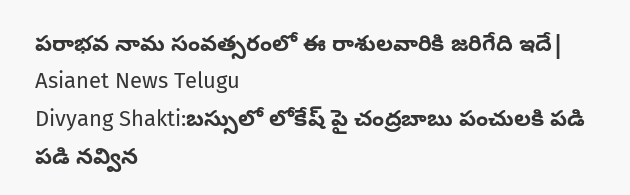పరాభవ నామ సంవత్సరంలో ఈ రాశులవారికి జరిగేది ఇదే| Asianet News Telugu
Divyang Shakti:బస్సులో లోకేష్ పై చంద్రబాబు పంచులకి పడి పడి నవ్విన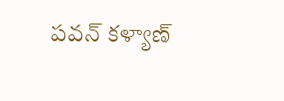పవన్ కళ్యాణ్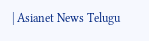| Asianet News Telugu